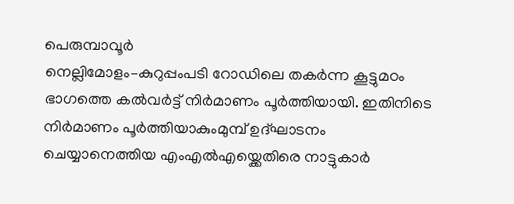പെരുമ്പാവൂർ
നെല്ലിമോളം–കുറുപ്പംപടി റോഡിലെ തകർന്ന കൂട്ടുമഠം ഭാഗത്തെ കൽവർട്ട് നിർമാണം പൂർത്തിയായി. ഇതിനിടെ നിർമാണം പൂർത്തിയാകുംമുമ്പ് ഉദ്ഘാടനം ചെയ്യാനെത്തിയ എംഎൽഎയ്ക്കെതിരെ നാട്ടുകാർ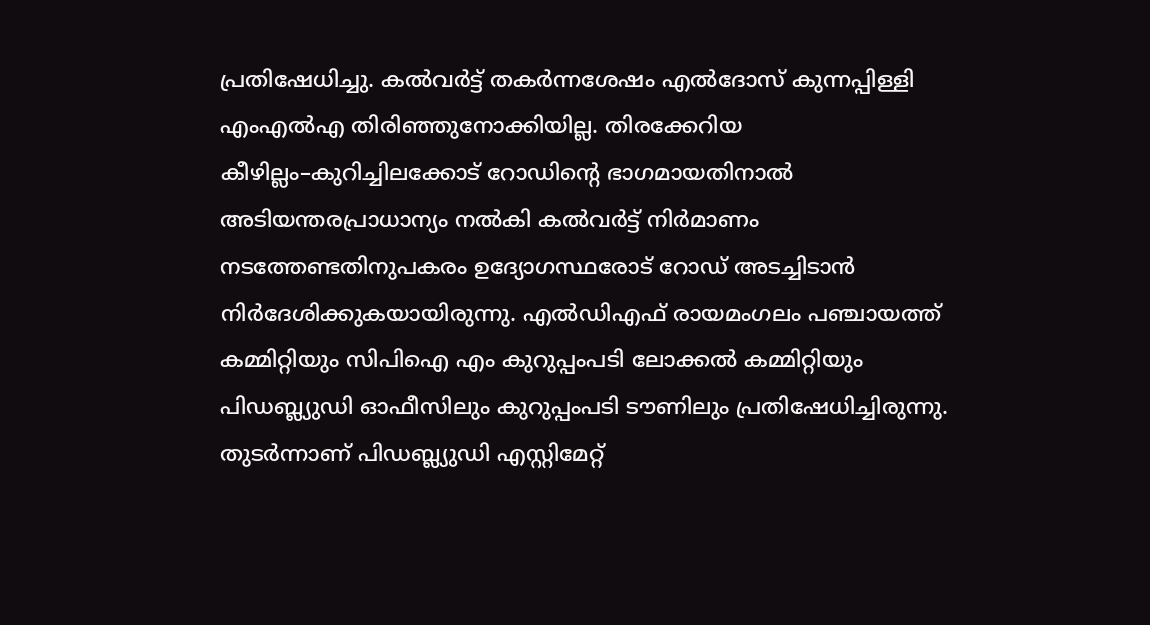പ്രതിഷേധിച്ചു. കൽവർട്ട് തകർന്നശേഷം എൽദോസ് കുന്നപ്പിള്ളി എംഎൽഎ തിരിഞ്ഞുനോക്കിയില്ല. തിരക്കേറിയ കീഴില്ലം–കുറിച്ചിലക്കോട് റോഡിന്റെ ഭാഗമായതിനാൽ അടിയന്തരപ്രാധാന്യം നൽകി കൽവർട്ട് നിർമാണം നടത്തേണ്ടതിനുപകരം ഉദ്യോഗസ്ഥരോട് റോഡ് അടച്ചിടാൻ നിർദേശിക്കുകയായിരുന്നു. എൽഡിഎഫ് രായമംഗലം പഞ്ചായത്ത് കമ്മിറ്റിയും സിപിഐ എം കുറുപ്പംപടി ലോക്കൽ കമ്മിറ്റിയും പിഡബ്ല്യുഡി ഓഫീസിലും കുറുപ്പംപടി ടൗണിലും പ്രതിഷേധിച്ചിരുന്നു. തുടർന്നാണ് പിഡബ്ല്യുഡി എസ്റ്റിമേറ്റ്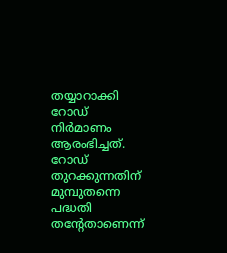തയ്യാറാക്കി റോഡ് നിർമാണം ആരംഭിച്ചത്. റോഡ് തുറക്കുന്നതിന് മുമ്പുതന്നെ പദ്ധതി തന്റേതാണെന്ന്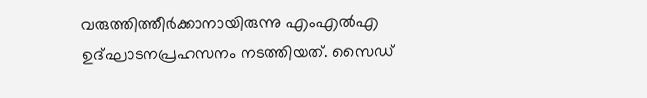വരുത്തിത്തീർക്കാനായിരുന്നു എംഎൽഎ ഉദ്ഘാടനപ്രഹസനം നടത്തിയത്. സൈഡ്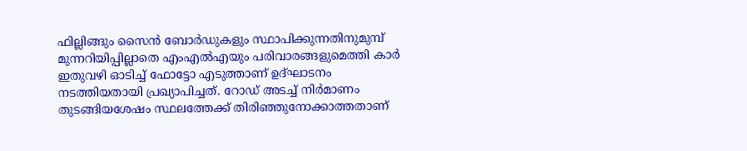ഫില്ലിങ്ങും സൈൻ ബോർഡുകളും സ്ഥാപിക്കുന്നതിനുമുമ്പ് മുന്നറിയിപ്പില്ലാതെ എംഎൽഎയും പരിവാരങ്ങളുമെത്തി കാർ ഇതുവഴി ഓടിച്ച് ഫോട്ടോ എടുത്താണ് ഉദ്ഘാടനം നടത്തിയതായി പ്രഖ്യാപിച്ചത്. റോഡ് അടച്ച് നിർമാണം തുടങ്ങിയശേഷം സ്ഥലത്തേക്ക് തിരിഞ്ഞുനോക്കാത്തതാണ്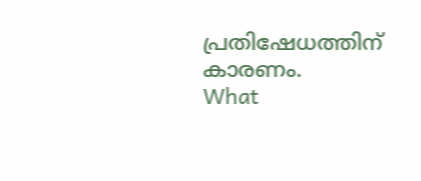പ്രതിഷേധത്തിന് കാരണം.
What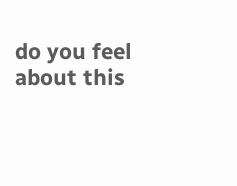do you feel about this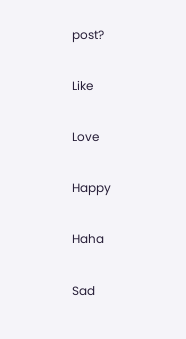post?

Like

Love

Happy

Haha

Sad